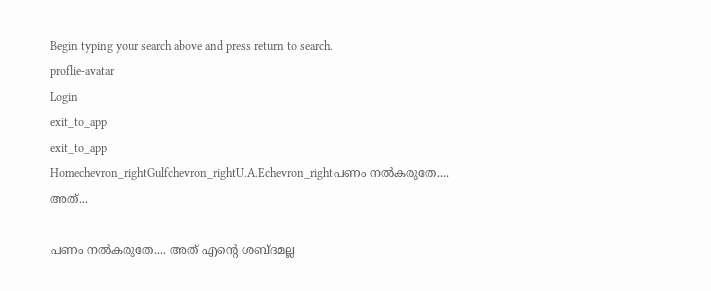Begin typing your search above and press return to search.
proflie-avatar
Login
exit_to_app
exit_to_app
Homechevron_rightGulfchevron_rightU.A.Echevron_rightപണം നൽകരുതേ.... അത്...

പണം നൽകരുതേ.... അത് എന്‍റെ ശബ്ദമല്ല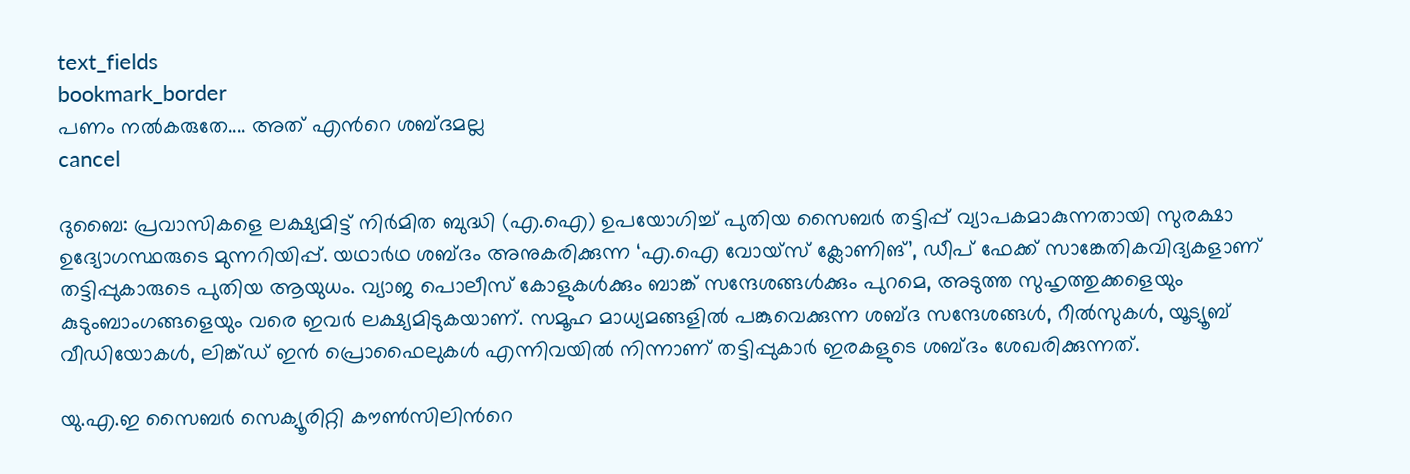text_fields
bookmark_border
പണം നൽകരുതേ.... അത് എന്‍റെ ശബ്ദമല്ല
cancel

ദുബൈ: പ്രവാസികളെ ലക്ഷ്യമിട്ട് നിർമിത ബുദ്ധി (എ.ഐ) ഉപയോഗിച്ച് പുതിയ സൈബർ തട്ടിപ്പ് വ്യാപകമാകുന്നതായി സുരക്ഷാ ഉദ്യോഗസ്ഥരുടെ മുന്നറിയിപ്പ്. യഥാർഥ ശബ്ദം അനുകരിക്കുന്ന ‘എ.ഐ വോയ്സ് ക്ലോണിങ്’, ഡീപ് ഫേക്ക് സാങ്കേതികവിദ്യകളാണ് തട്ടിപ്പുകാരുടെ പുതിയ ആയുധം. വ്യാജ പൊലീസ് കോളുകൾക്കും ബാങ്ക് സന്ദേശങ്ങൾക്കും പുറമെ, അടുത്ത സുഹൃത്തുക്കളെയും കുടുംബാംഗങ്ങളെയും വരെ ഇവർ ലക്ഷ്യമിടുകയാണ്. സമൂഹ മാധ്യമങ്ങളിൽ പങ്കുവെക്കുന്ന ശബ്ദ സന്ദേശങ്ങൾ, റീൽസുകൾ, യൂട്യൂബ് വീഡിയോകൾ, ലിങ്ക്ഡ് ഇൻ പ്രൊഫൈലുകൾ എന്നിവയിൽ നിന്നാണ് തട്ടിപ്പുകാർ ഇരകളുടെ ശബ്ദം ശേഖരിക്കുന്നത്.

യു.എ.ഇ സൈബർ സെക്യൂരിറ്റി കൗൺസിലിന്‍റെ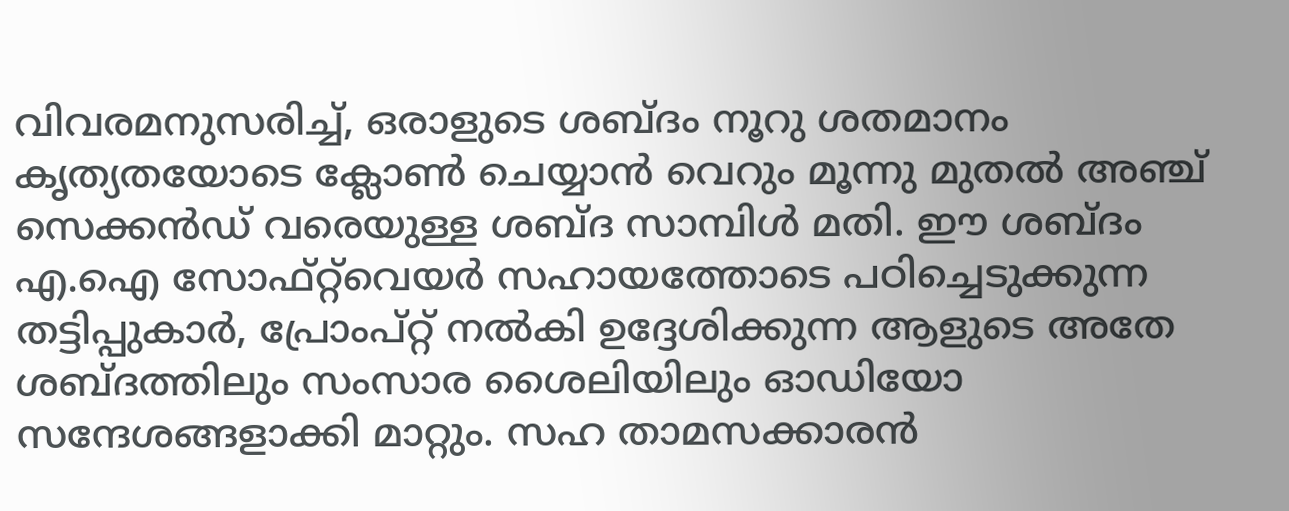വിവരമനുസരിച്ച്, ഒരാളുടെ ശബ്ദം നൂറു ശതമാനം കൃത്യതയോടെ ക്ലോൺ ചെയ്യാൻ വെറും മൂന്നു മുതൽ അഞ്ച് സെക്കൻഡ് വരെയുള്ള ശബ്ദ സാമ്പിൾ മതി. ഈ ശബ്ദം എ.ഐ സോഫ്റ്റ്‌വെയർ സഹായത്തോടെ പഠിച്ചെടുക്കുന്ന തട്ടിപ്പുകാർ, പ്രോംപ്റ്റ് നൽകി ഉദ്ദേശിക്കുന്ന ആളുടെ അതേ ശബ്ദത്തിലും സംസാര ശൈലിയിലും ഓഡിയോ സന്ദേശങ്ങളാക്കി മാറ്റും. സഹ താമസക്കാരൻ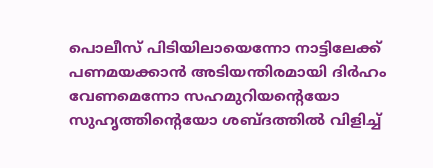പൊലീസ് പിടിയിലായെന്നോ നാട്ടിലേക്ക് പണമയക്കാൻ അടിയന്തിരമായി ദിർഹം വേണമെന്നോ സഹമുറിയന്‍റെയോ സുഹൃത്തിന്‍റെയോ ശബ്ദത്തിൽ വിളിച്ച്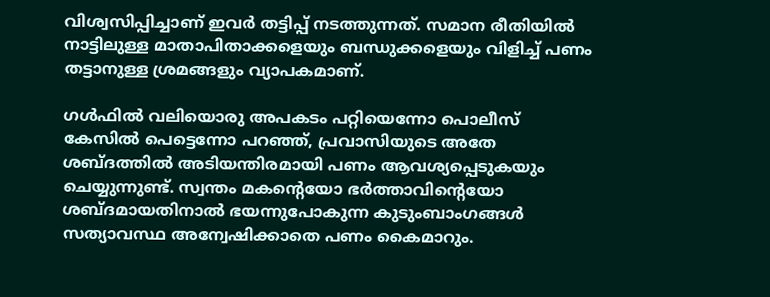വിശ്വസിപ്പിച്ചാണ് ഇവർ തട്ടിപ്പ് നടത്തുന്നത്. സമാന രീതിയിൽ നാട്ടിലുള്ള മാതാപിതാക്കളെയും ബന്ധുക്കളെയും വിളിച്ച് പണം തട്ടാനുള്ള ശ്രമങ്ങളും വ്യാപകമാണ്.

ഗൾഫിൽ വലിയൊരു അപകടം പറ്റിയെന്നോ പൊലീസ് കേസിൽ പെട്ടെന്നോ പറഞ്ഞ്, പ്രവാസിയുടെ അതേ ശബ്ദത്തിൽ അടിയന്തിരമായി പണം ആവശ്യപ്പെടുകയും ചെയ്യുന്നുണ്ട്. സ്വന്തം മകന്‍റെയോ ഭർത്താവിന്‍റെയോ ശബ്ദമായതിനാൽ ഭയന്നുപോകുന്ന കുടുംബാംഗങ്ങൾ സത്യാവസ്ഥ അന്വേഷിക്കാതെ പണം കൈമാറും.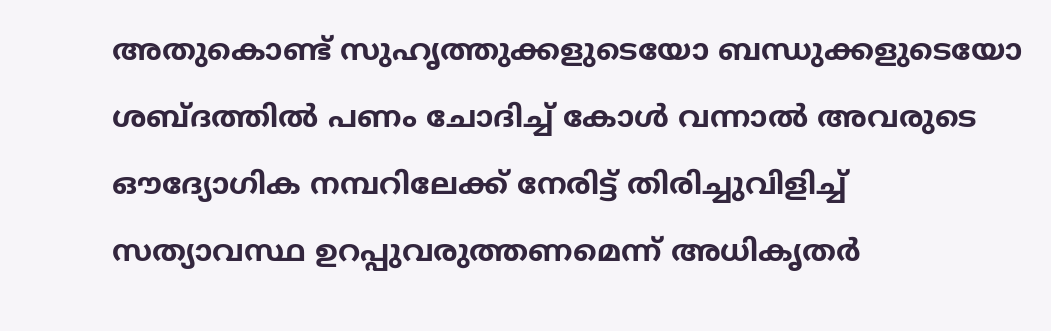അതുകൊണ്ട് സുഹൃത്തുക്കളുടെയോ ബന്ധുക്കളുടെയോ ശബ്ദത്തിൽ പണം ചോദിച്ച് കോൾ വന്നാൽ അവരുടെ ഔദ്യോഗിക നമ്പറിലേക്ക് നേരിട്ട് തിരിച്ചുവിളിച്ച് സത്യാവസ്ഥ ഉറപ്പുവരുത്തണമെന്ന് അധികൃതർ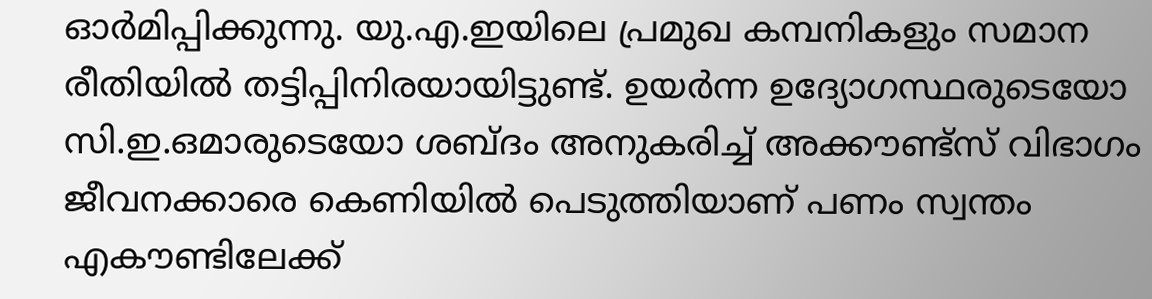ഓർമിപ്പിക്കുന്നു. യു.എ.ഇയിലെ പ്രമുഖ കമ്പനികളും സമാന രീതിയിൽ തട്ടിപ്പിനിരയായിട്ടുണ്ട്. ഉയർന്ന ഉദ്യോഗസ്ഥരുടെയോ സി.ഇ.ഒമാരുടെയോ ശബ്ദം അനുകരിച്ച് അക്കൗണ്ട്സ് വിഭാഗം ജീവനക്കാരെ കെണിയിൽ പെടുത്തിയാണ് പണം സ്വന്തം എകൗണ്ടിലേക്ക്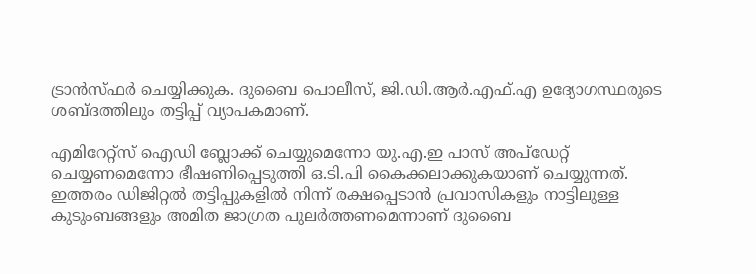ട്രാൻസ്ഫർ ചെയ്യിക്കുക. ദുബൈ പൊലീസ്, ജി.ഡി.ആർ.എഫ്.എ ഉദ്യോഗസ്ഥരുടെ ശബ്ദത്തിലും തട്ടിപ്പ് വ്യാപകമാണ്.

എമിറേറ്റ്സ് ഐഡി ബ്ലോക്ക് ചെയ്യുമെന്നോ യു.എ.ഇ പാസ് അപ്‌ഡേറ്റ് ചെയ്യണമെന്നോ ഭീഷണിപ്പെടുത്തി ഒ.ടി.പി കൈക്കലാക്കുകയാണ് ചെയ്യുന്നത്. ഇത്തരം ഡിജിറ്റൽ തട്ടിപ്പുകളിൽ നിന്ന് രക്ഷപ്പെടാൻ പ്രവാസികളും നാട്ടിലുള്ള കുടുംബങ്ങളും അമിത ജാഗ്രത പുലർത്തണമെന്നാണ് ദുബൈ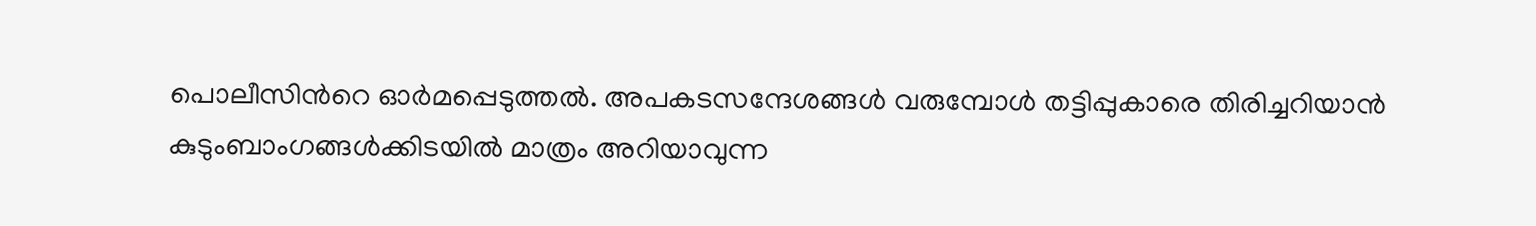പൊലീസിന്‍റെ ഓർമപ്പെടുത്തൽ. അപകടസന്ദേശങ്ങൾ വരുമ്പോൾ തട്ടിപ്പുകാരെ തിരിച്ചറിയാൻ കുടുംബാംഗങ്ങൾക്കിടയിൽ മാത്രം അറിയാവുന്ന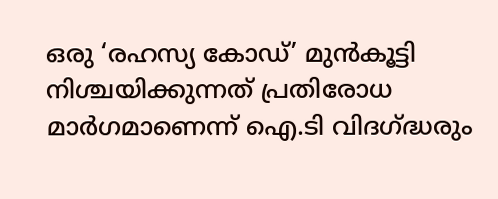ഒരു ‘രഹസ്യ കോഡ്’ മുൻകൂട്ടി നിശ്ചയിക്കുന്നത് പ്രതിരോധ മാർഗമാണെന്ന് ഐ.ടി വിദഗ്ദ്ധരും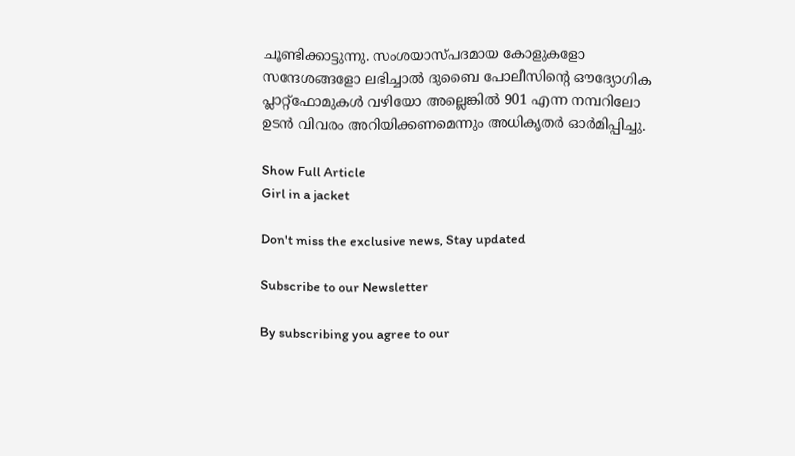ചൂണ്ടിക്കാട്ടുന്നു. സംശയാസ്പദമായ കോളുകളോ സന്ദേശങ്ങളോ ലഭിച്ചാൽ ദുബൈ പോലീസിന്റെ ഔദ്യോഗിക പ്ലാറ്റ്‌ഫോമുകൾ വഴിയോ അല്ലെങ്കിൽ 901 എന്ന നമ്പറിലോ ഉടൻ വിവരം അറിയിക്കണമെന്നും അധികൃതർ ഓർമിപ്പിച്ചു.

Show Full Article
Girl in a jacket

Don't miss the exclusive news, Stay updated

Subscribe to our Newsletter

By subscribing you agree to our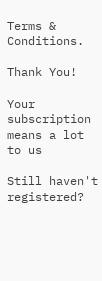Terms & Conditions.

Thank You!

Your subscription means a lot to us

Still haven't registered?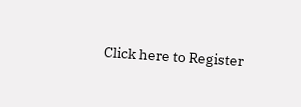Click here to Register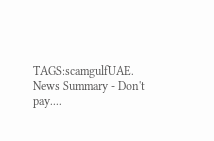TAGS:scamgulfUAE.
News Summary - Don't pay....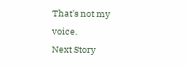That's not my voice.
Next Story